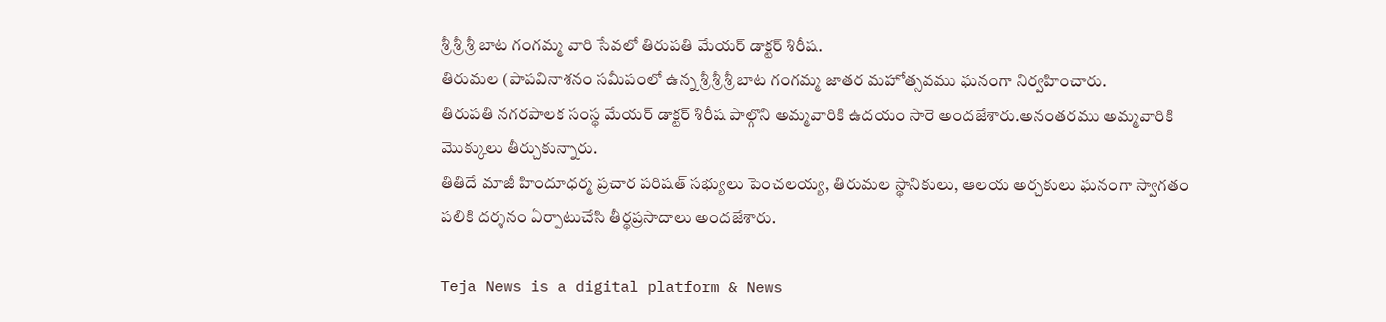శ్రీ శ్రీ శ్రీ బాట గంగమ్మ వారి సేవలో తిరుపతి మేయర్ డాక్టర్ శిరీష.
తిరుమల (పాపవినాశనం సమీపంలో ఉన్న శ్రీ శ్రీ శ్రీ బాట గంగమ్మ జాతర మహోత్సవము ఘనంగా నిర్వహించారు.
తిరుపతి నగరపాలక సంస్థ మేయర్ డాక్టర్ శిరీష పాల్గొని అమ్మవారికి ఉదయం సారె అందజేశారు.అనంతరము అమ్మవారికి మొక్కులు తీర్చుకున్నారు.
తితిదే మాజీ హిందూధర్మ ప్రచార పరిషత్ సభ్యులు పెంచలయ్య, తిరుమల స్థానికులు, ఆలయ అర్చకులు ఘనంగా స్వాగతం పలికి దర్శనం ఏర్పాటుచేసి తీర్థప్రసాదాలు అందజేశారు.

Teja News is a digital platform & News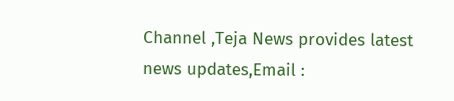Channel ,Teja News provides latest news updates,Email :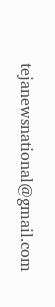tejanewsnational@gmail.com